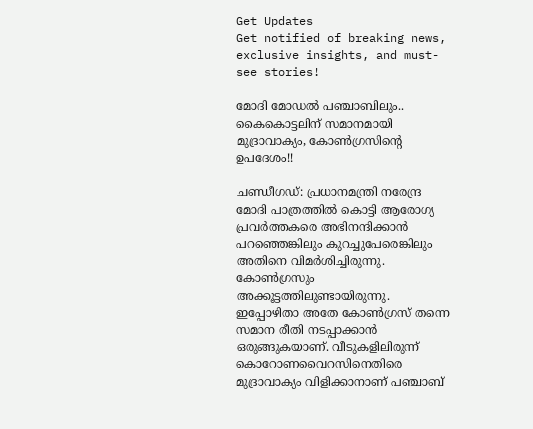Get Updates
Get notified of breaking news, exclusive insights, and must-see stories!

മോദി മോഡല്‍ പഞ്ചാബിലും.. കൈകൊട്ടലിന് സമാനമായി മുദ്രാവാക്യം, കോണ്‍ഗ്രസിന്റെ ഉപദേശം!!

ചണ്ഡീഗഡ്: പ്രധാനമന്ത്രി നരേന്ദ്ര മോദി പാത്രത്തില്‍ കൊട്ടി ആരോഗ്യ പ്രവര്‍ത്തകരെ അഭിനന്ദിക്കാന്‍ പറഞ്ഞെങ്കിലും കുറച്ചുപേരെങ്കിലും അതിനെ വിമര്‍ശിച്ചിരുന്നു. കോണ്‍ഗ്രസും അക്കൂട്ടത്തിലുണ്ടായിരുന്നു. ഇപ്പോഴിതാ അതേ കോണ്‍ഗ്രസ് തന്നെ സമാന രീതി നടപ്പാക്കാന്‍ ഒരുങ്ങുകയാണ്. വീടുകളിലിരുന്ന് കൊറോണവൈറസിനെതിരെ മുദ്രാവാക്യം വിളിക്കാനാണ് പഞ്ചാബ്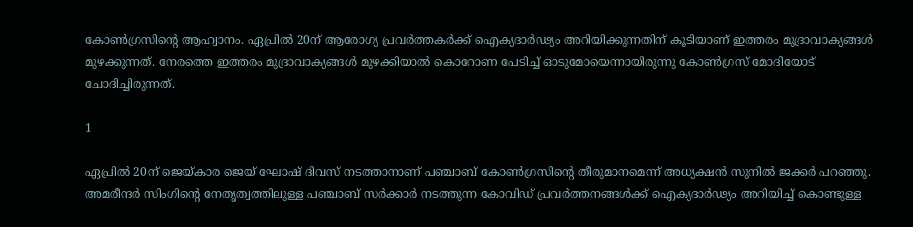കോണ്‍ഗ്രസിന്റെ ആഹ്വാനം. ഏപ്രില്‍ 20ന് ആരോഗ്യ പ്രവര്‍ത്തകര്‍ക്ക് ഐക്യദാര്‍ഢ്യം അറിയിക്കുന്നതിന് കൂടിയാണ് ഇത്തരം മുദ്രാവാക്യങ്ങള്‍ മുഴക്കുന്നത്. നേരത്തെ ഇത്തരം മുദ്രാവാക്യങ്ങള്‍ മുഴക്കിയാല്‍ കൊറോണ പേടിച്ച് ഓടുമോയെന്നായിരുന്നു കോണ്‍ഗ്രസ് മോദിയോട് ചോദിച്ചിരുന്നത്.

1

ഏപ്രില്‍ 20ന് ജെയ്കാര ജെയ് ഘോഷ് ദിവസ് നടത്താനാണ് പഞ്ചാബ് കോണ്‍ഗ്രസിന്റെ തീരുമാനമെന്ന് അധ്യക്ഷന്‍ സുനില്‍ ജക്കര്‍ പറഞ്ഞു. അമരീന്ദര്‍ സിംഗിന്റെ നേതൃത്വത്തിലുള്ള പഞ്ചാബ് സര്‍ക്കാര്‍ നടത്തുന്ന കോവിഡ് പ്രവര്‍ത്തനങ്ങള്‍ക്ക് ഐക്യദാര്‍ഢ്യം അറിയിച്ച് കൊണ്ടുള്ള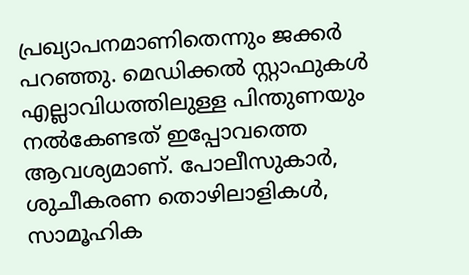പ്രഖ്യാപനമാണിതെന്നും ജക്കര്‍ പറഞ്ഞു. മെഡിക്കല്‍ സ്റ്റാഫുകള്‍ എല്ലാവിധത്തിലുള്ള പിന്തുണയും നല്‍കേണ്ടത് ഇപ്പോവത്തെ ആവശ്യമാണ്. പോലീസുകാര്‍, ശുചീകരണ തൊഴിലാളികള്‍, സാമൂഹിക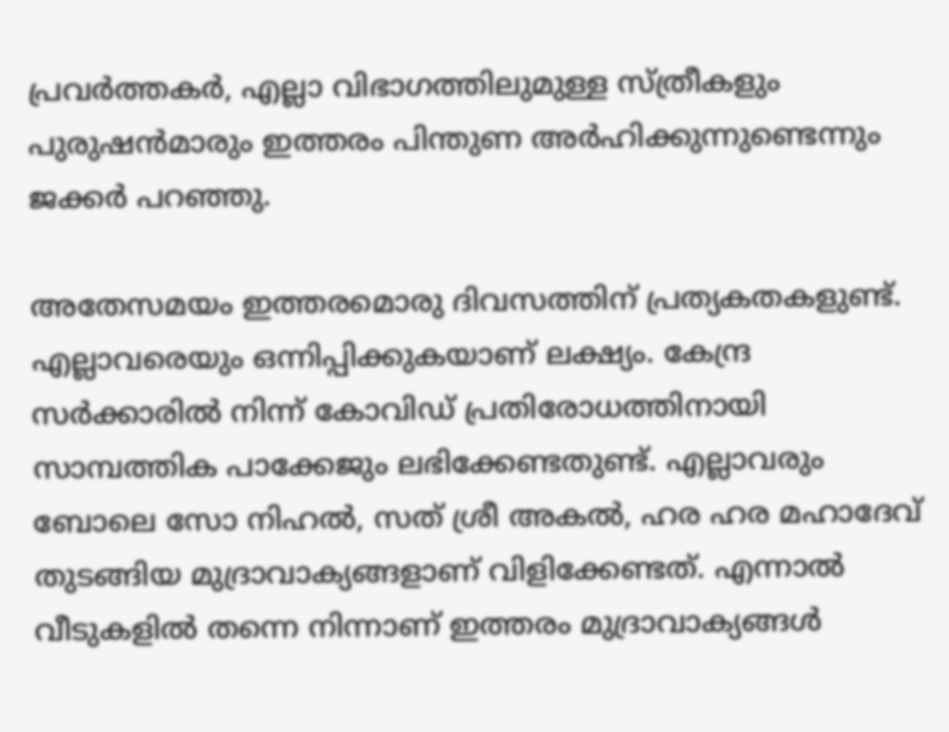പ്രവര്‍ത്തകര്‍, എല്ലാ വിഭാഗത്തിലുമുള്ള സ്ത്രീകളും പുരുഷന്‍മാരും ഇത്തരം പിന്തുണ അര്‍ഹിക്കുന്നുണ്ടെന്നും ജക്കര്‍ പറഞ്ഞു.

അതേസമയം ഇത്തരമൊരു ദിവസത്തിന് പ്രത്യകതകളുണ്ട്. എല്ലാവരെയും ഒന്നിപ്പിക്കുകയാണ് ലക്ഷ്യം. കേന്ദ്ര സര്‍ക്കാരില്‍ നിന്ന് കോവിഡ് പ്രതിരോധത്തിനായി സാമ്പത്തിക പാക്കേജും ലഭിക്കേണ്ടതുണ്ട്. എല്ലാവരും ബോലെ സോ നിഹല്‍, സത് ശ്രീ അകല്‍, ഹര ഹര മഹാദേവ് തുടങ്ങിയ മുദ്രാവാക്യങ്ങളാണ് വിളിക്കേണ്ടത്. എന്നാല്‍ വീടുകളില്‍ തന്നെ നിന്നാണ് ഇത്തരം മുദ്രാവാക്യങ്ങള്‍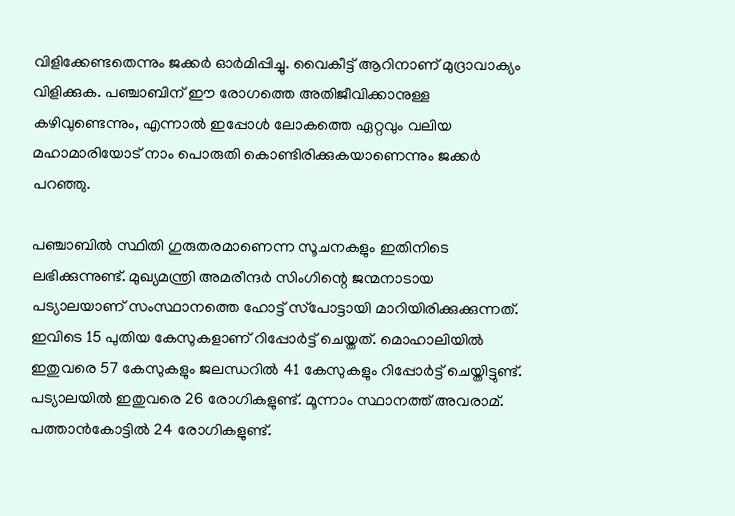വിളിക്കേണ്ടതെന്നും ജക്കര്‍ ഓര്‍മിപ്പിച്ചു. വൈകീട്ട് ആറിനാണ് മുദ്രാവാക്യം വിളിക്കുക. പഞ്ചാബിന് ഈ രോഗത്തെ അതിജീവിക്കാനുള്ള കഴിവുണ്ടെന്നും, എന്നാല്‍ ഇപ്പോള്‍ ലോകത്തെ ഏറ്റവും വലിയ മഹാമാരിയോട് നാം പൊരുതി കൊണ്ടിരിക്കുകയാണെന്നും ജക്കര്‍ പറഞ്ഞു.

പഞ്ചാബില്‍ സ്ഥിതി ഗുരുതരമാണെന്ന സൂചനകളും ഇതിനിടെ ലഭിക്കുന്നുണ്ട്. മുഖ്യമന്ത്രി അമരീന്ദര്‍ സിംഗിന്റെ ജന്മനാടായ പട്യാലയാണ് സംസ്ഥാനത്തെ ഹോട്ട് സ്‌പോട്ടായി മാറിയിരിക്കുക്കുന്നത്. ഇവിടെ 15 പുതിയ കേസുകളാണ് റിപ്പോര്‍ട്ട് ചെയ്തത്. മൊഹാലിയില്‍ ഇതുവരെ 57 കേസുകളും ജലന്ധറില്‍ 41 കേസുകളും റിപ്പോര്‍ട്ട് ചെയ്തിട്ടുണ്ട്. പട്യാലയില്‍ ഇതുവരെ 26 രോഗികളുണ്ട്. മൂന്നാം സ്ഥാനത്ത് അവരാമ്. പത്താന്‍കോട്ടില്‍ 24 രോഗികളുണ്ട്.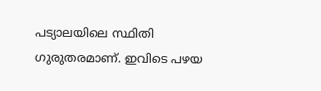പട്യാലയിലെ സ്ഥിതി ഗുരുതരമാണ്. ഇവിടെ പഴയ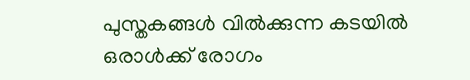പുസ്തകങ്ങള്‍ വില്‍ക്കുന്ന കടയില്‍ ഒരാള്‍ക്ക് രോഗം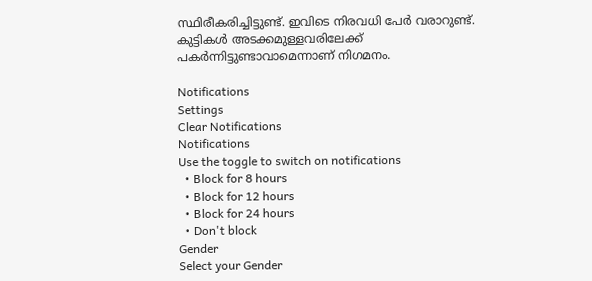സ്ഥിരീകരിച്ചിട്ടുണ്ട്. ഇവിടെ നിരവധി പേര്‍ വരാറുണ്ട്. കുട്ടികള്‍ അടക്കമുള്ളവരിലേക്ക് പകര്‍ന്നിട്ടുണ്ടാവാമെന്നാണ് നിഗമനം.

Notifications
Settings
Clear Notifications
Notifications
Use the toggle to switch on notifications
  • Block for 8 hours
  • Block for 12 hours
  • Block for 24 hours
  • Don't block
Gender
Select your Gender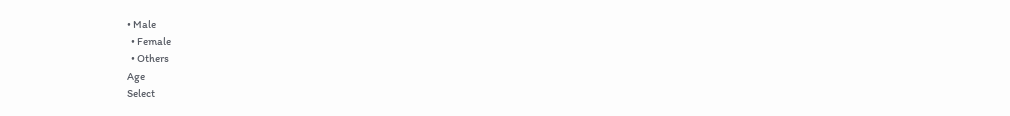• Male
  • Female
  • Others
Age
Select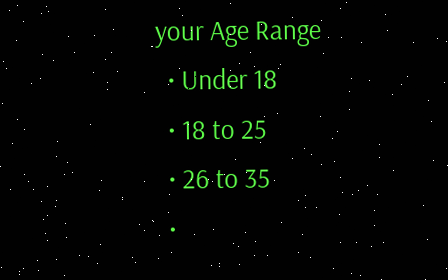your Age Range
  • Under 18
  • 18 to 25
  • 26 to 35
  •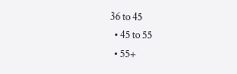36 to 45
  • 45 to 55
  • 55+